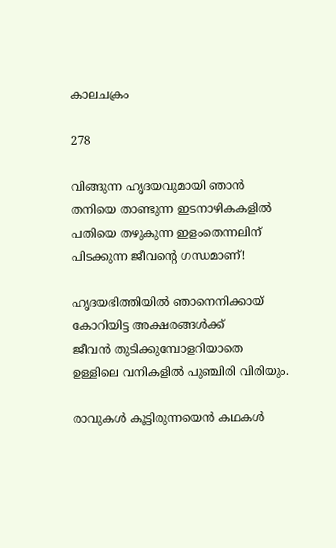കാലചക്രം

278

വിങ്ങുന്ന ഹൃദയവുമായി ഞാൻ
തനിയെ താണ്ടുന്ന ഇടനാഴികകളിൽ
പതിയെ തഴുകുന്ന ഇളംതെന്നലിന്
പിടക്കുന്ന ജീവന്റെ ഗന്ധമാണ്!

ഹൃദയഭിത്തിയിൽ ഞാനെനിക്കായ്
കോറിയിട്ട അക്ഷരങ്ങൾക്ക്
ജീവൻ തുടിക്കുമ്പോളറിയാതെ
ഉള്ളിലെ വനികളിൽ പുഞ്ചിരി വിരിയും.

രാവുകൾ കൂട്ടിരുന്നയെൻ കഥകൾ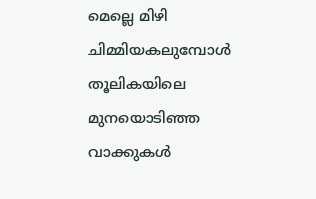മെല്ലെ മിഴി ചിമ്മിയകലുമ്പോൾ
തൂലികയിലെ മുനയൊടിഞ്ഞ വാക്കുകൾ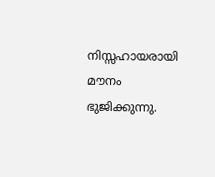നിസ്സഹായരായി മൗനം ഭുജിക്കുന്നു.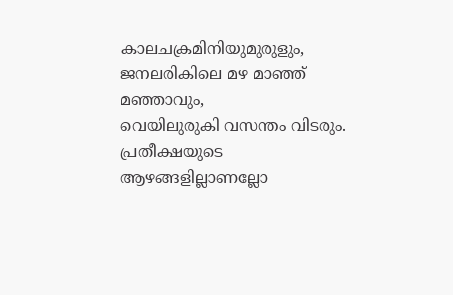കാലചക്രമിനിയുമുരുളും,
ജനലരികിലെ മഴ മാഞ്ഞ് മഞ്ഞാവും,
വെയിലുരുകി വസന്തം വിടരും.
പ്രതീക്ഷയുടെ ആഴങ്ങളില്ലാണല്ലോ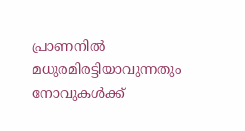പ്രാണനിൽ മധുരമിരട്ടിയാവുന്നതും
നോവുകൾക്ക്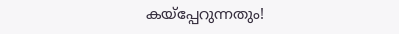കയ്പ്പേറുന്നതും!